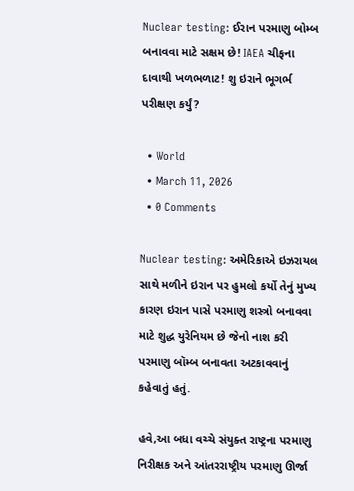Nuclear testing: ઈરાન પરમાણુ બોમ્બ બનાવવા માટે સક્ષમ છે! IAEA ચીફના દાવાથી ખળભળાટ! શુ ઇરાને ભૂગર્ભ પરીક્ષણ કર્યું?

  • World
  • March 11, 2026
  • 0 Comments

Nuclear testing: અમેરિકાએ ઇઝરાયલ સાથે મળીને ઇરાન પર હુમલો કર્યો તેનું મુખ્ય કારણ ઇરાન પાસે પરમાણુ શસ્ત્રો બનાવવા માટે શુદ્ધ યુરેનિયમ છે જેનો નાશ કરી પરમાણુ બૉમ્બ બનાવતા અટકાવવાનું કહેવાતું હતું.

હવે,આ બધા વચ્ચે સંયુક્ત રાષ્ટ્રના પરમાણુ નિરીક્ષક અને આંતરરાષ્ટ્રીય પરમાણુ ઊર્જા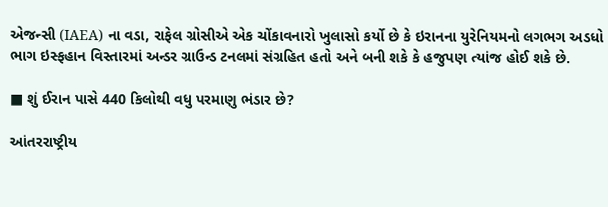એજન્સી (IAEA) ના વડા, રાફેલ ગ્રોસીએ એક ચોંકાવનારો ખુલાસો કર્યો છે કે ઇરાનના યુરેનિયમનો લગભગ અડધો ભાગ ઇસ્ફહાન વિસ્તારમાં અન્ડર ગ્રાઉન્ડ ટનલમાં સંગ્રહિત હતો અને બની શકે કે હજુપણ ત્યાંજ હોઈ શકે છે.

■ શું ઈરાન પાસે 440 કિલોથી વધુ પરમાણુ ભંડાર છે?

આંતરરાષ્ટ્રીય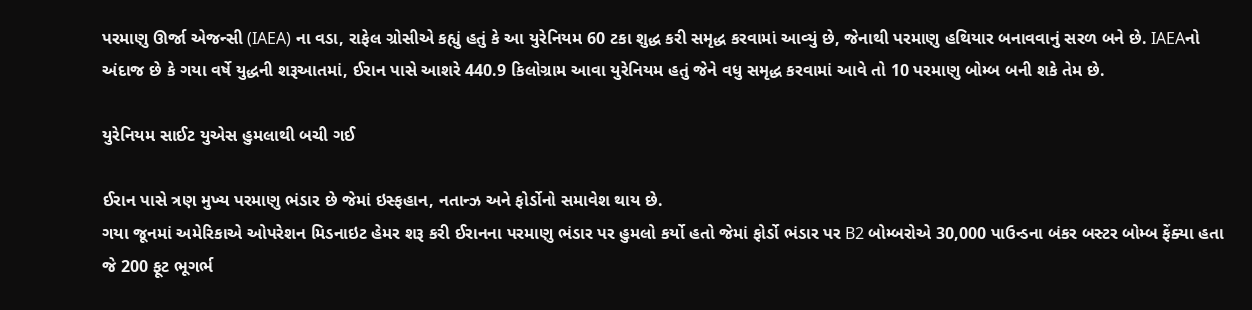પરમાણુ ઊર્જા એજન્સી (IAEA) ના વડા, રાફેલ ગ્રોસીએ કહ્યું હતું કે આ યુરેનિયમ 60 ટકા શુદ્ધ કરી સમૃદ્ધ કરવામાં આવ્યું છે, જેનાથી પરમાણુ હથિયાર બનાવવાનું સરળ બને છે. IAEAનો અંદાજ છે કે ગયા વર્ષે યુદ્ધની શરૂઆતમાં, ઈરાન પાસે આશરે 440.9 કિલોગ્રામ આવા યુરેનિયમ હતું જેને વધુ સમૃદ્ધ કરવામાં આવે તો 10 પરમાણુ બોમ્બ બની શકે તેમ છે.

યુરેનિયમ સાઈટ યુએસ હુમલાથી બચી ગઈ

ઈરાન પાસે ત્રણ મુખ્ય પરમાણુ ભંડાર છે જેમાં ઇસ્ફહાન, નતાન્ઝ અને ફોર્ડોનો સમાવેશ થાય છે.
ગયા જૂનમાં અમેરિકાએ ઓપરેશન મિડનાઇટ હેમર શરૂ કરી ઈરાનના પરમાણુ ભંડાર પર હુમલો કર્યો હતો જેમાં ફોર્ડો ભંડાર પર B2 બોમ્બરોએ 30,000 પાઉન્ડના બંકર બસ્ટર બોમ્બ ફેંક્યા હતા જે 200 ફૂટ ભૂગર્ભ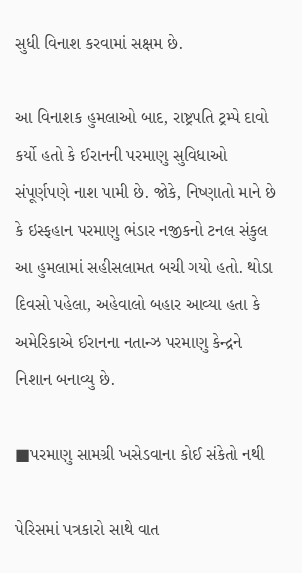સુધી વિનાશ કરવામાં સક્ષમ છે.

આ વિનાશક હુમલાઓ બાદ, રાષ્ટ્રપતિ ટ્રમ્પે દાવો કર્યો હતો કે ઈરાનની પરમાણુ સુવિધાઓ સંપૂર્ણપણે નાશ પામી છે. જોકે, નિષ્ણાતો માને છે કે ઇસ્ફહાન પરમાણુ ભંડાર નજીકનો ટનલ સંકુલ આ હુમલામાં સહીસલામત બચી ગયો હતો. થોડા દિવસો પહેલા, અહેવાલો બહાર આવ્યા હતા કે અમેરિકાએ ઈરાનના નતાન્ઝ પરમાણુ કેન્દ્રને નિશાન બનાવ્યુ છે.

■પરમાણુ સામગ્રી ખસેડવાના કોઈ સંકેતો નથી

પેરિસમાં પત્રકારો સાથે વાત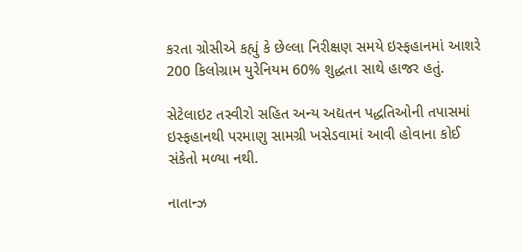કરતા ગ્રોસીએ કહ્યું કે છેલ્લા નિરીક્ષણ સમયે ઇસ્ફહાનમાં આશરે 200 કિલોગ્રામ યુરેનિયમ 60% શુદ્ધતા સાથે હાજર હતું.

સેટેલાઇટ તસ્વીરો સહિત અન્ય અદ્યતન પદ્ધતિઓની તપાસમાં ઇસ્ફહાનથી પરમાણુ સામગ્રી ખસેડવામાં આવી હોવાના કોઈ સંકેતો મળ્યા નથી.

નાતાન્ઝ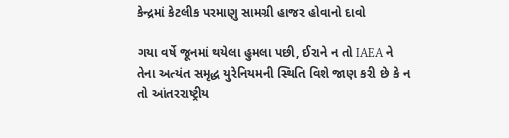કેન્દ્રમાં કેટલીક પરમાણુ સામગ્રી હાજર હોવાનો દાવો

ગયા વર્ષે જૂનમાં થયેલા હુમલા પછી, ઈરાને ન તો IAEA ને તેના અત્યંત સમૃદ્ધ યુરેનિયમની સ્થિતિ વિશે જાણ કરી છે કે ન તો આંતરરાષ્ટ્રીય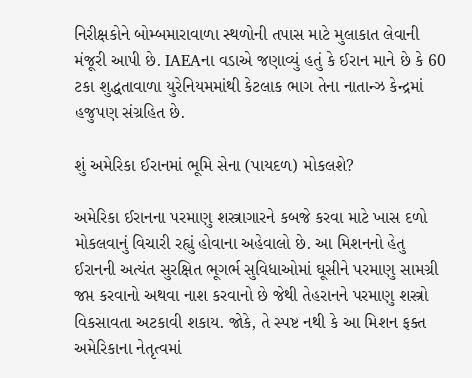નિરીક્ષકોને બોમ્બમારાવાળા સ્થળોની તપાસ માટે મુલાકાત લેવાની મંજૂરી આપી છે. IAEAના વડાએ જણાવ્યું હતું કે ઈરાન માને છે કે 60 ટકા શુદ્ધતાવાળા યુરેનિયમમાંથી કેટલાક ભાગ તેના નાતાન્ઝ કેન્દ્રમાં હજુપણ સંગ્રહિત છે.

શું અમેરિકા ઈરાનમાં ભૂમિ સેના (પાયદળ) મોકલશે?

અમેરિકા ઈરાનના પરમાણુ શસ્ત્રાગારને કબજે કરવા માટે ખાસ દળો મોકલવાનું વિચારી રહ્યું હોવાના અહેવાલો છે. આ મિશનનો હેતુ ઈરાનની અત્યંત સુરક્ષિત ભૂગર્ભ સુવિધાઓમાં ઘૂસીને પરમાણુ સામગ્રી જપ્ત કરવાનો અથવા નાશ કરવાનો છે જેથી તેહરાનને પરમાણુ શસ્ત્રો વિકસાવતા અટકાવી શકાય. જોકે, તે સ્પષ્ટ નથી કે આ મિશન ફક્ત અમેરિકાના નેતૃત્વમાં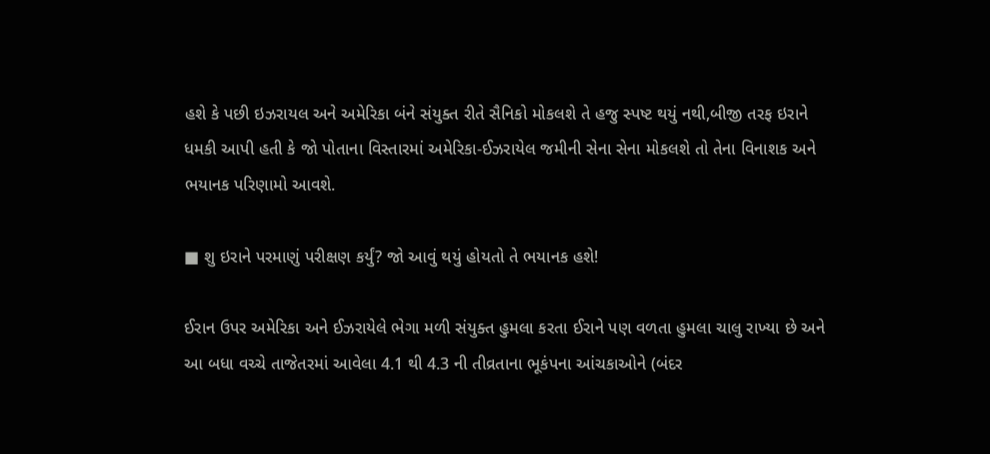હશે કે પછી ઇઝરાયલ અને અમેરિકા બંને સંયુક્ત રીતે સૈનિકો મોકલશે તે હજુ સ્પષ્ટ થયું નથી,બીજી તરફ ઇરાને ધમકી આપી હતી કે જો પોતાના વિસ્તારમાં અમેરિકા-ઈઝરાયેલ જમીની સેના સેના મોકલશે તો તેના વિનાશક અને ભયાનક પરિણામો આવશે.

■ શુ ઇરાને પરમાણું પરીક્ષણ કર્યું? જો આવું થયું હોયતો તે ભયાનક હશે!

ઈરાન ઉપર અમેરિકા અને ઈઝરાયેલે ભેગા મળી સંયુક્ત હુમલા કરતા ઈરાને પણ વળતા હુમલા ચાલુ રાખ્યા છે અને આ બધા વચ્ચે તાજેતરમાં આવેલા 4.1 થી 4.3 ની તીવ્રતાના ભૂકંપના આંચકાઓને (બંદર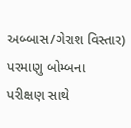અબ્બાસ/ગેરાશ વિસ્તાર) પરમાણુ બોમ્બના પરીક્ષણ સાથે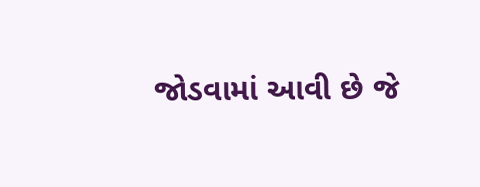જોડવામાં આવી છે જે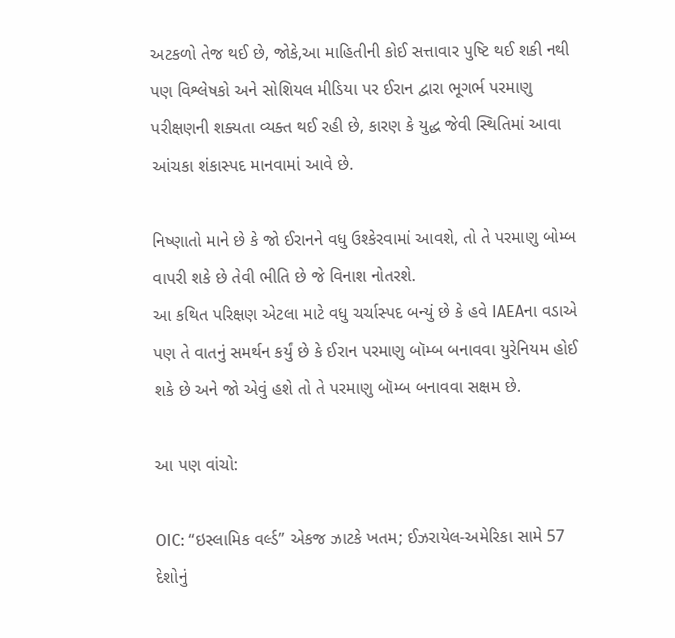અટકળો તેજ થઈ છે, જોકે,આ માહિતીની કોઈ સત્તાવાર પુષ્ટિ થઈ શકી નથી પણ વિશ્લેષકો અને સોશિયલ મીડિયા પર ઈરાન દ્વારા ભૂગર્ભ પરમાણુ પરીક્ષણની શક્યતા વ્યક્ત થઈ રહી છે, કારણ કે યુદ્ધ જેવી સ્થિતિમાં આવા આંચકા શંકાસ્પદ માનવામાં આવે છે.

નિષ્ણાતો માને છે કે જો ઈરાનને વધુ ઉશ્કેરવામાં આવશે, તો તે પરમાણુ બોમ્બ વાપરી શકે છે તેવી ભીતિ છે જે વિનાશ નોતરશે.
આ કથિત પરિક્ષણ એટલા માટે વધુ ચર્ચાસ્પદ બન્યું છે કે હવે IAEAના વડાએ પણ તે વાતનું સમર્થન કર્યું છે કે ઈરાન પરમાણુ બૉમ્બ બનાવવા યુરેનિયમ હોઈ શકે છે અને જો એવું હશે તો તે પરમાણુ બૉમ્બ બનાવવા સક્ષમ છે.

આ પણ વાંચો:

OIC: “ઇસ્લામિક વર્લ્ડ” એકજ ઝાટકે ખતમ; ઈઝરાયેલ-અમેરિકા સામે 57 દેશોનું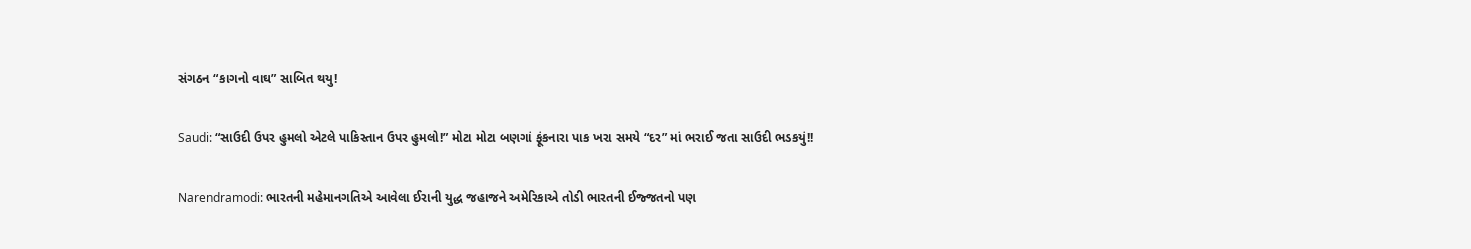સંગઠન “કાગનો વાઘ” સાબિત થયુ!

Saudi: “સાઉદી ઉપર હુમલો એટલે પાકિસ્તાન ઉપર હુમલો!” મોટા મોટા બણગાં ફૂંકનારા પાક ખરા સમયે “દર” માં ભરાઈ જતા સાઉદી ભડકયું!!

Narendramodi: ભારતની મહેમાનગતિએ આવેલા ઈરાની યુદ્ધ જહાજને અમેરિકાએ તોડી ભારતની ઈજ્જતનો પણ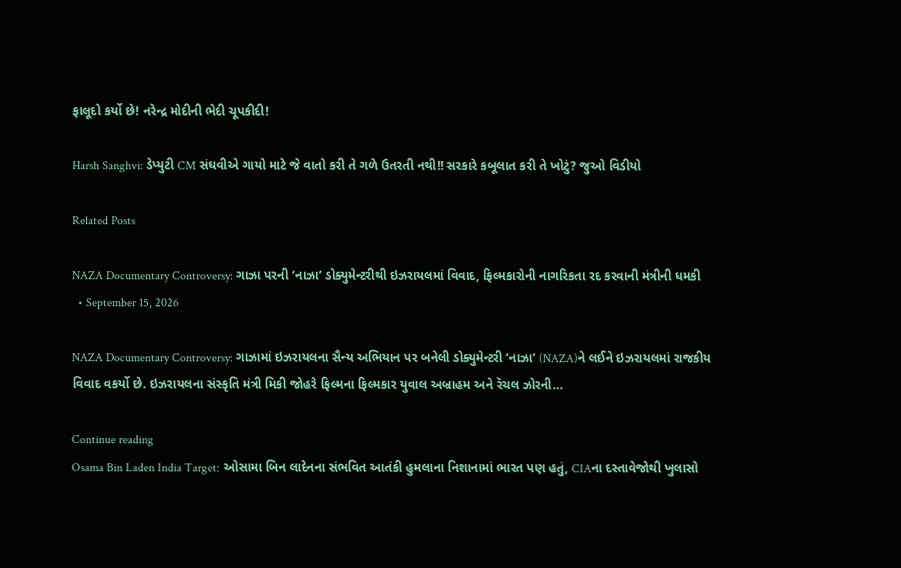ફાલૂદો કર્યો છે! નરેન્દ્ર મોદીની ભેદી ચૂપકીદી!

Harsh Sanghvi: ડેપ્યુટી CM સંઘવીએ ગાયો માટે જે વાતો કરી તે ગળે ઉતરતી નથી!! સરકારે કબૂલાત કરી તે ખોટું? જુઓ વિડીયો

Related Posts

NAZA Documentary Controversy: ગાઝા પરની ‘નાઝા’ ડોક્યુમેન્ટરીથી ઇઝરાયલમાં વિવાદ, ફિલ્મકારોની નાગરિકતા રદ કરવાની મંત્રીની ધમકી
  • September 15, 2026

NAZA Documentary Controversy: ગાઝામાં ઇઝરાયલના સૈન્ય અભિયાન પર બનેલી ડોક્યુમેન્ટરી ‘નાઝા’ (NAZA)ને લઈને ઇઝરાયલમાં રાજકીય વિવાદ વકર્યો છે. ઇઝરાયલના સંસ્કૃતિ મંત્રી મિકી જોહરે ફિલ્મના ફિલ્મકાર યુવાલ અબ્રાહમ અને રૅચલ ઝોરની…

Continue reading
Osama Bin Laden India Target: ઓસામા બિન લાદેનના સંભવિત આતંકી હુમલાના નિશાનામાં ભારત પણ હતું, CIAના દસ્તાવેજોથી ખુલાસો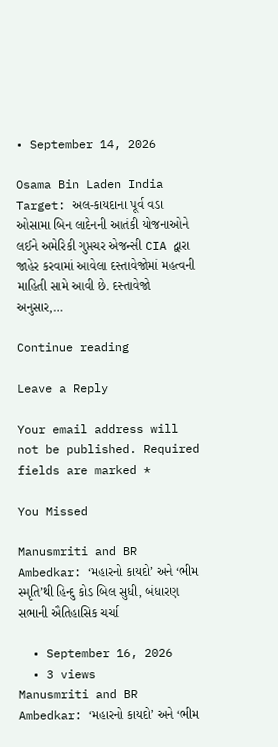• September 14, 2026

Osama Bin Laden India Target: અલ-કાયદાના પૂર્વ વડા ઓસામા બિન લાદેનની આતંકી યોજનાઓને લઈને અમેરિકી ગુપ્તચર એજન્સી CIA દ્વારા જાહેર કરવામાં આવેલા દસ્તાવેજોમાં મહત્વની માહિતી સામે આવી છે. દસ્તાવેજો અનુસાર,…

Continue reading

Leave a Reply

Your email address will not be published. Required fields are marked *

You Missed

Manusmriti and BR Ambedkar: ‘મહારનો કાયદો’ અને ‘ભીમ સ્મૃતિ’થી હિન્દુ કોડ બિલ સુધી, બંધારણ સભાની ઐતિહાસિક ચર્ચા

  • September 16, 2026
  • 3 views
Manusmriti and BR Ambedkar: ‘મહારનો કાયદો’ અને ‘ભીમ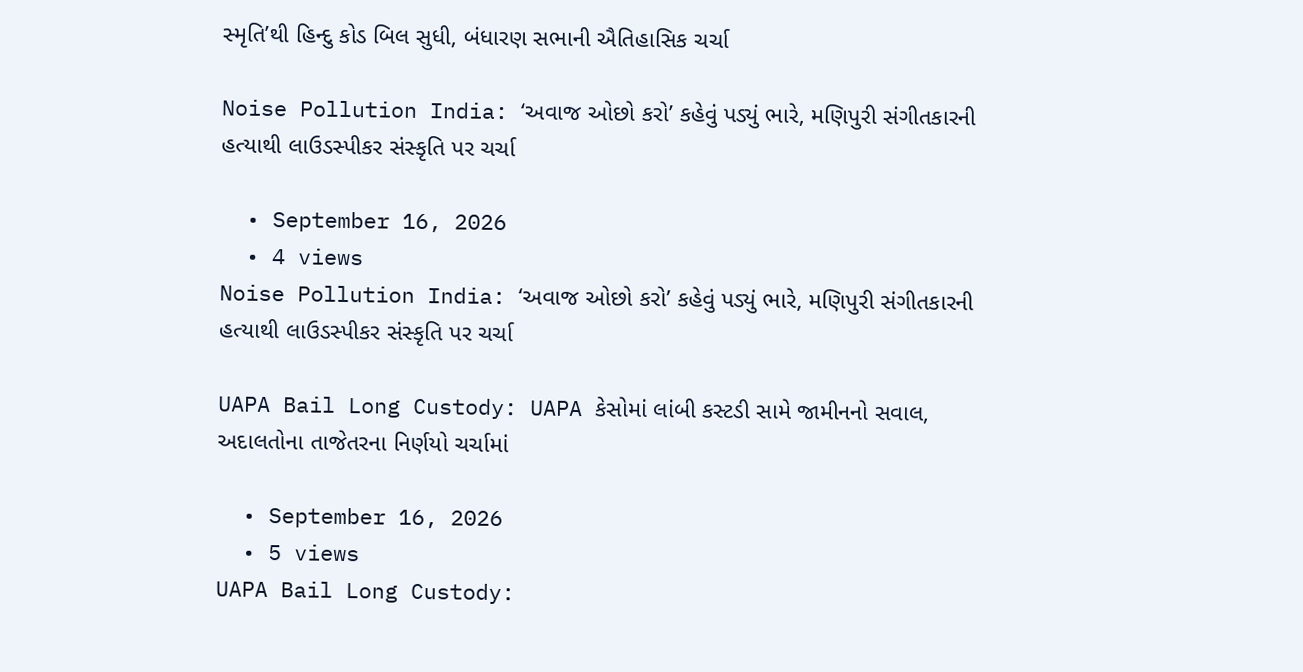સ્મૃતિ’થી હિન્દુ કોડ બિલ સુધી, બંધારણ સભાની ઐતિહાસિક ચર્ચા

Noise Pollution India: ‘અવાજ ઓછો કરો’ કહેવું પડ્યું ભારે, મણિપુરી સંગીતકારની હત્યાથી લાઉડસ્પીકર સંસ્કૃતિ પર ચર્ચા

  • September 16, 2026
  • 4 views
Noise Pollution India: ‘અવાજ ઓછો કરો’ કહેવું પડ્યું ભારે, મણિપુરી સંગીતકારની હત્યાથી લાઉડસ્પીકર સંસ્કૃતિ પર ચર્ચા

UAPA Bail Long Custody: UAPA કેસોમાં લાંબી કસ્ટડી સામે જામીનનો સવાલ, અદાલતોના તાજેતરના નિર્ણયો ચર્ચામાં

  • September 16, 2026
  • 5 views
UAPA Bail Long Custody: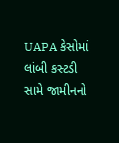UAPA કેસોમાં લાંબી કસ્ટડી સામે જામીનનો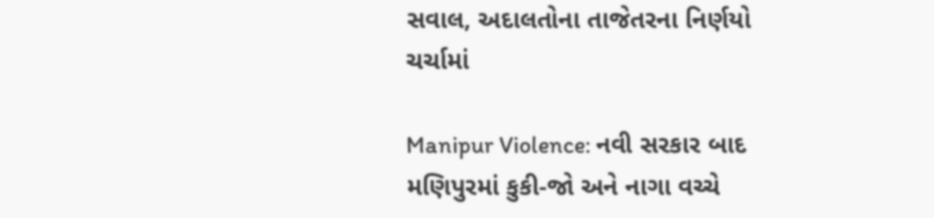સવાલ, અદાલતોના તાજેતરના નિર્ણયો ચર્ચામાં

Manipur Violence: નવી સરકાર બાદ મણિપુરમાં કુકી-જો અને નાગા વચ્ચે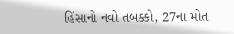હિંસાનો નવો તબક્કો, 27ના મોત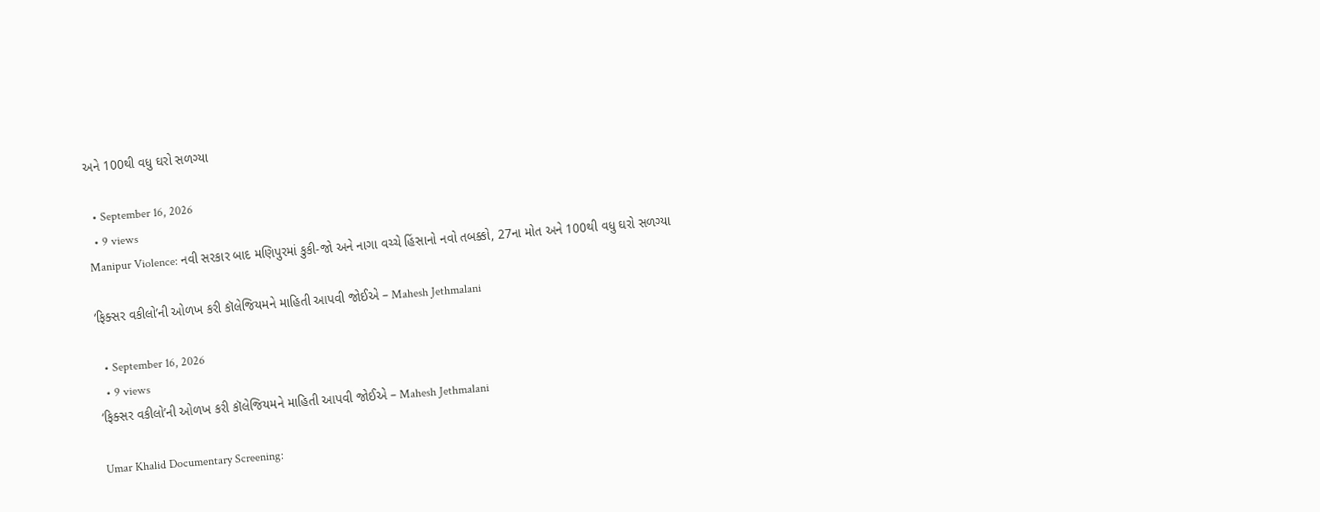અને 100થી વધુ ઘરો સળગ્યા

  • September 16, 2026
  • 9 views
Manipur Violence: નવી સરકાર બાદ મણિપુરમાં કુકી-જો અને નાગા વચ્ચે હિંસાનો નવો તબક્કો, 27ના મોત અને 100થી વધુ ઘરો સળગ્યા

‘ફિક્સર વકીલો’ની ઓળખ કરી કૉલેજિયમને માહિતી આપવી જોઈએ – Mahesh Jethmalani

  • September 16, 2026
  • 9 views
‘ફિક્સર વકીલો’ની ઓળખ કરી કૉલેજિયમને માહિતી આપવી જોઈએ – Mahesh Jethmalani

Umar Khalid Documentary Screening: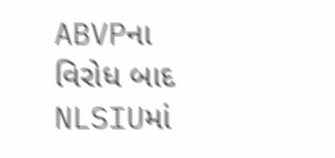ABVPના વિરોધ બાદ NLSIUમાં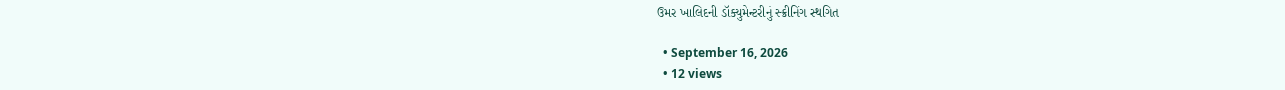ઉમર ખાલિદની ડૉક્યુમેન્ટરીનું સ્ક્રીનિંગ સ્થગિત

  • September 16, 2026
  • 12 views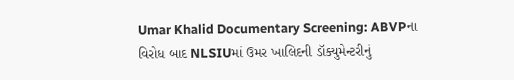Umar Khalid Documentary Screening: ABVPના વિરોધ બાદ NLSIUમાં ઉમર ખાલિદની ડૉક્યુમેન્ટરીનું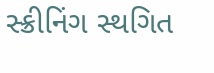સ્ક્રીનિંગ સ્થગિત